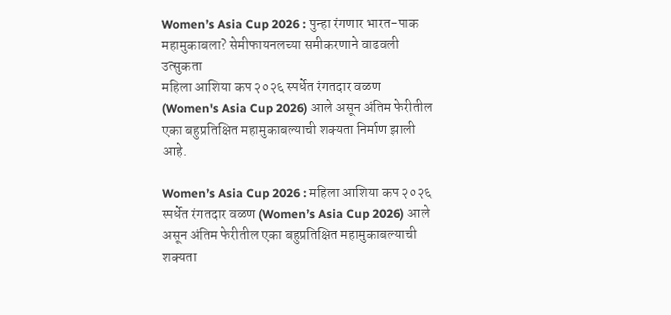Women’s Asia Cup 2026 : पुन्हा रंगणार भारत-पाक महामुकाबला? सेमीफायनलच्या समीकरणाने वाढवली उत्सुकता
महिला आशिया कप २०२६ स्पर्धेत रंगतदार वळण (Women's Asia Cup 2026) आले असून अंतिम फेरीतील एका बहुप्रतिक्षित महामुकाबल्याची शक्यता निर्माण झाली आहे.

Women’s Asia Cup 2026 : महिला आशिया कप २०२६ स्पर्धेत रंगतदार वळण (Women’s Asia Cup 2026) आले असून अंतिम फेरीतील एका बहुप्रतिक्षित महामुकाबल्याची शक्यता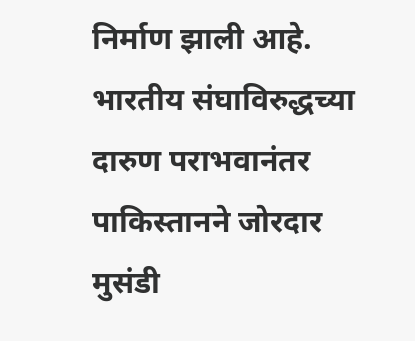निर्माण झाली आहे.
भारतीय संघाविरुद्धच्या दारुण पराभवानंतर पाकिस्तानने जोरदार मुसंडी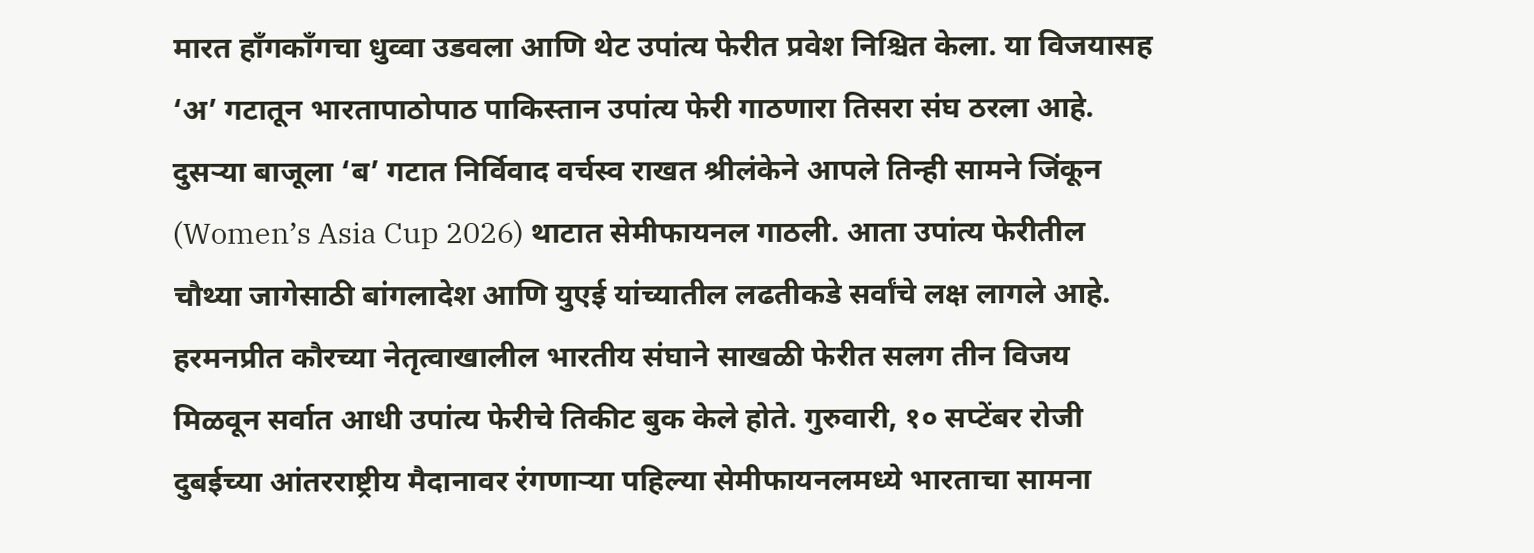मारत हाँगकाँगचा धुव्वा उडवला आणि थेट उपांत्य फेरीत प्रवेश निश्चित केला. या विजयासह ‘अ’ गटातून भारतापाठोपाठ पाकिस्तान उपांत्य फेरी गाठणारा तिसरा संघ ठरला आहे.
दुसऱ्या बाजूला ‘ब’ गटात निर्विवाद वर्चस्व राखत श्रीलंकेने आपले तिन्ही सामने जिंकून (Women’s Asia Cup 2026) थाटात सेमीफायनल गाठली. आता उपांत्य फेरीतील चौथ्या जागेसाठी बांगलादेश आणि युएई यांच्यातील लढतीकडे सर्वांचे लक्ष लागले आहे.
हरमनप्रीत कौरच्या नेतृत्वाखालील भारतीय संघाने साखळी फेरीत सलग तीन विजय मिळवून सर्वात आधी उपांत्य फेरीचे तिकीट बुक केले होते. गुरुवारी, १० सप्टेंबर रोजी दुबईच्या आंतरराष्ट्रीय मैदानावर रंगणाऱ्या पहिल्या सेमीफायनलमध्ये भारताचा सामना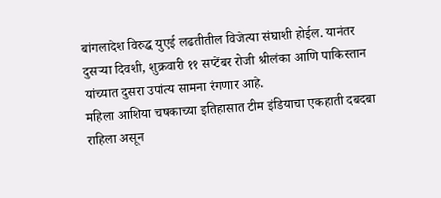बांगलादेश विरुद्ध युएई लढतीतील विजेत्या संघाशी होईल. यानंतर दुसऱ्या दिवशी, शुक्रवारी ११ सप्टेंबर रोजी श्रीलंका आणि पाकिस्तान यांच्यात दुसरा उपांत्य सामना रंगणार आहे.
महिला आशिया चषकाच्या इतिहासात टीम इंडियाचा एकहाती दबदबा राहिला असून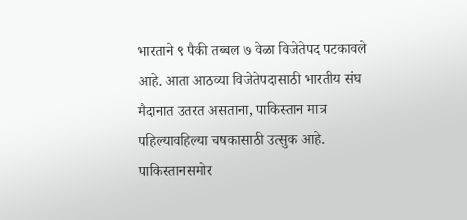भारताने ९ पैकी तब्बल ७ वेळा विजेतेपद पटकावले आहे. आता आठव्या विजेतेपदासाठी भारतीय संघ मैदानात उतरत असताना, पाकिस्तान मात्र पहिल्यावहिल्या चषकासाठी उत्सुक आहे.
पाकिस्तानसमोर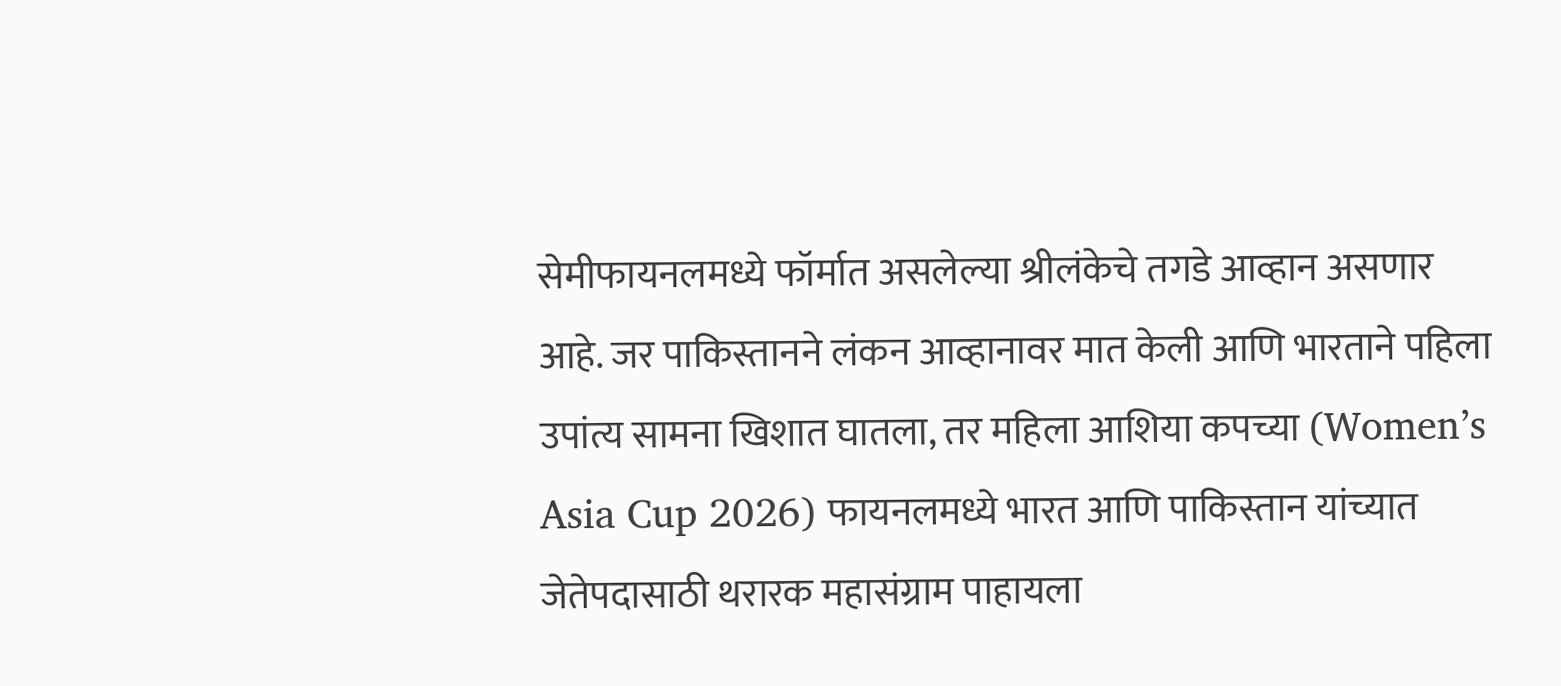सेमीफायनलमध्ये फॉर्मात असलेल्या श्रीलंकेचे तगडे आव्हान असणार आहे. जर पाकिस्तानने लंकन आव्हानावर मात केली आणि भारताने पहिला उपांत्य सामना खिशात घातला, तर महिला आशिया कपच्या (Women’s Asia Cup 2026) फायनलमध्ये भारत आणि पाकिस्तान यांच्यात जेतेपदासाठी थरारक महासंग्राम पाहायला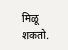मिळू शकतो.